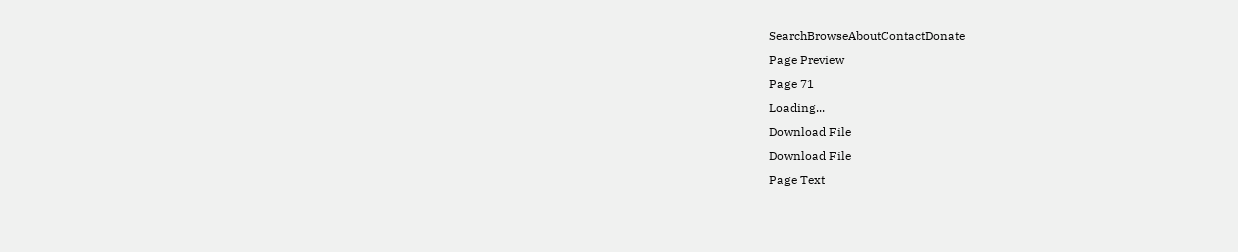SearchBrowseAboutContactDonate
Page Preview
Page 71
Loading...
Download File
Download File
Page Text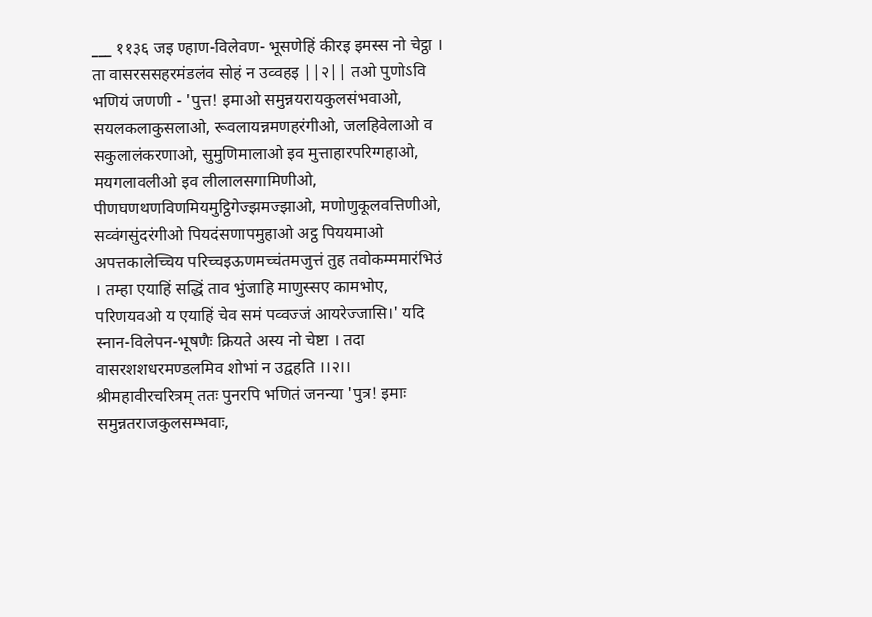___ ११३६ जइ ण्हाण-विलेवण- भूसणेहिं कीरइ इमस्स नो चेट्ठा । ता वासरससहरमंडलंव सोहं न उव्वहइ ||२|| तओ पुणोऽवि भणियं जणणी - 'पुत्त! इमाओ समुन्नयरायकुलसंभवाओ, सयलकलाकुसलाओ, रूवलायन्नमणहरंगीओ, जलहिवेलाओ व सकुलालंकरणाओ, सुमुणिमालाओ इव मुत्ताहारपरिग्गहाओ, मयगलावलीओ इव लीलालसगामिणीओ, पीणघणथणविणमियमुट्ठिगेज्झमज्झाओ, मणोणुकूलवत्तिणीओ, सव्वंगसुंदरंगीओ पियदंसणापमुहाओ अट्ठ पिययमाओ अपत्तकालेच्चिय परिच्चइऊणमच्चंतमजुत्तं तुह तवोकम्ममारंभिउं । तम्हा एयाहिं सद्धिं ताव भुंजाहि माणुस्सए कामभोए, परिणयवओ य एयाहिं चेव समं पव्वज्जं आयरेज्जासि।' यदि स्नान-विलेपन-भूषणैः क्रियते अस्य नो चेष्टा । तदा वासरशशधरमण्डलमिव शोभां न उद्वहति ।।२।। श्रीमहावीरचरित्रम् ततः पुनरपि भणितं जनन्या 'पुत्र! इमाः समुन्नतराजकुलसम्भवाः,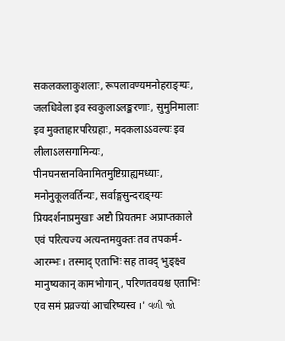सकलकलाकुशलाः, रूपलावण्यमनोहराङ्ग्यः, जलधिवेला इव स्वकुलाऽलङ्करणाः, सुमुनिमालाः इव मुक्ताहारपरिग्रहाः, मदकलाऽऽवल्यः इव लीलाऽलसगामिन्यः, पीनघनस्तनविनामितमुष्टिग्राह्यमध्याः, मनोनुकूलवर्तिन्यः, सर्वाङ्गसुन्दराङ्ग्यः प्रियदर्शनाप्रमुखाः अष्टौ प्रियतमाः अप्राप्तकाले एवं परित्यज्य अत्यन्तमयुक्तः तव तपकर्म-आरम्भः। तस्माद् एताभिः सह तावद् भुङ्क्ष्व मानुष्यकान् कामभोगान्, परिणतवयश्च एताभिः एव समं प्रव्रज्यां आचरिष्यस्व ।' વળી જો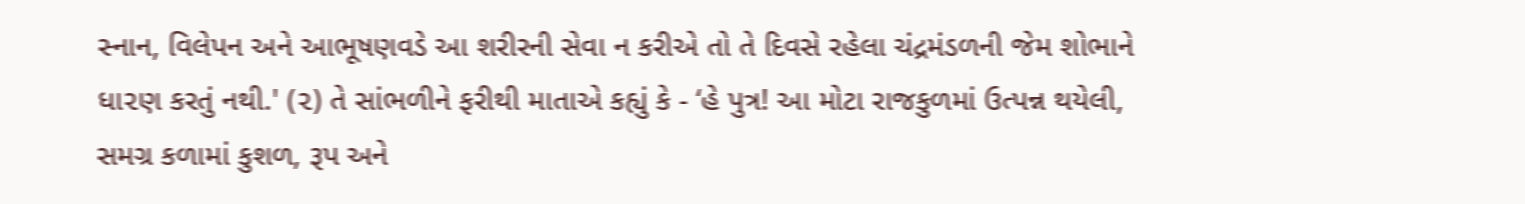સ્નાન, વિલેપન અને આભૂષણવડે આ શરીરની સેવા ન કરીએ તો તે દિવસે રહેલા ચંદ્રમંડળની જેમ શોભાને ધા૨ણ કરતું નથી.' (૨) તે સાંભળીને ફરીથી માતાએ કહ્યું કે - ‘હે પુત્ર! આ મોટા રાજકુળમાં ઉત્પન્ન થયેલી, સમગ્ર કળામાં કુશળ, રૂપ અને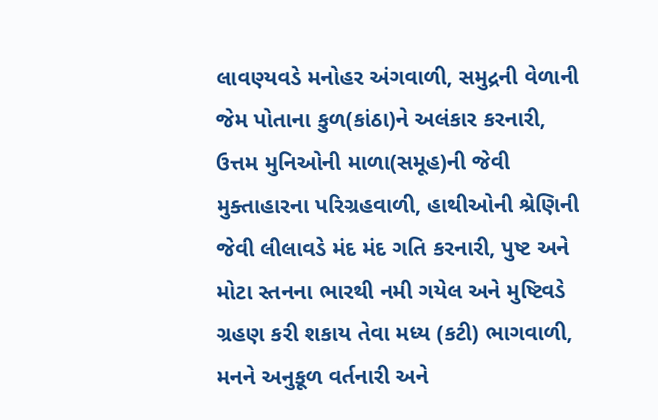લાવણ્યવડે મનોહર અંગવાળી, સમુદ્રની વેળાની જેમ પોતાના કુળ(કાંઠા)ને અલંકાર કરનારી, ઉત્તમ મુનિઓની માળા(સમૂહ)ની જેવી મુક્તાહારના પરિગ્રહવાળી, હાથીઓની શ્રેણિની જેવી લીલાવડે મંદ મંદ ગતિ કરનારી, પુષ્ટ અને મોટા સ્તનના ભારથી નમી ગયેલ અને મુષ્ટિવડે ગ્રહણ કરી શકાય તેવા મધ્ય (કટી) ભાગવાળી, મનને અનુકૂળ વર્તનારી અને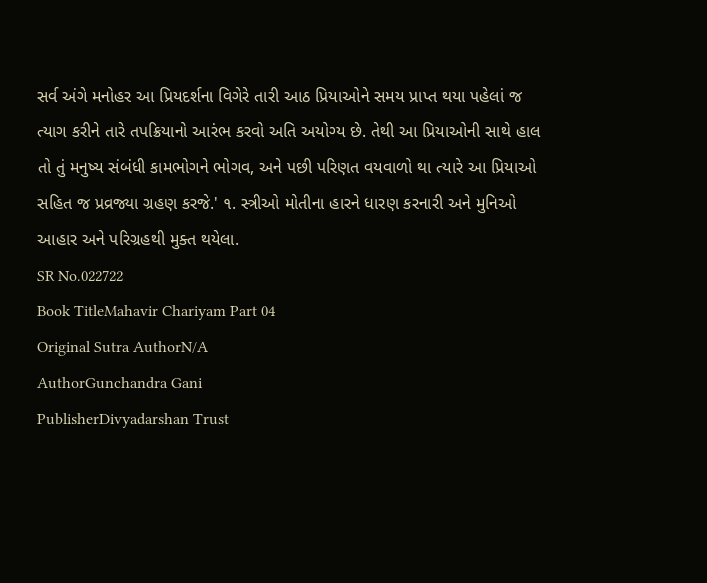સર્વ અંગે મનોહર આ પ્રિયદર્શના વિગેરે તારી આઠ પ્રિયાઓને સમય પ્રાપ્ત થયા પહેલાં જ ત્યાગ કરીને તારે તપક્રિયાનો આરંભ કરવો અતિ અયોગ્ય છે. તેથી આ પ્રિયાઓની સાથે હાલ તો તું મનુષ્ય સંબંધી કામભોગને ભોગવ, અને પછી પરિણત વયવાળો થા ત્યારે આ પ્રિયાઓ સહિત જ પ્રવ્રજ્યા ગ્રહણ કરજે.' ૧. સ્ત્રીઓ મોતીના હારને ધારણ કરનારી અને મુનિઓ આહાર અને પરિગ્રહથી મુક્ત થયેલા.
SR No.022722
Book TitleMahavir Chariyam Part 04
Original Sutra AuthorN/A
AuthorGunchandra Gani
PublisherDivyadarshan Trust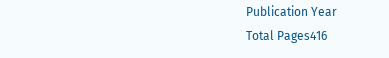Publication Year
Total Pages416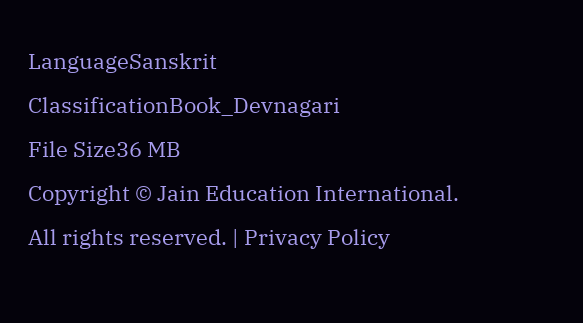LanguageSanskrit
ClassificationBook_Devnagari
File Size36 MB
Copyright © Jain Education International. All rights reserved. | Privacy Policy